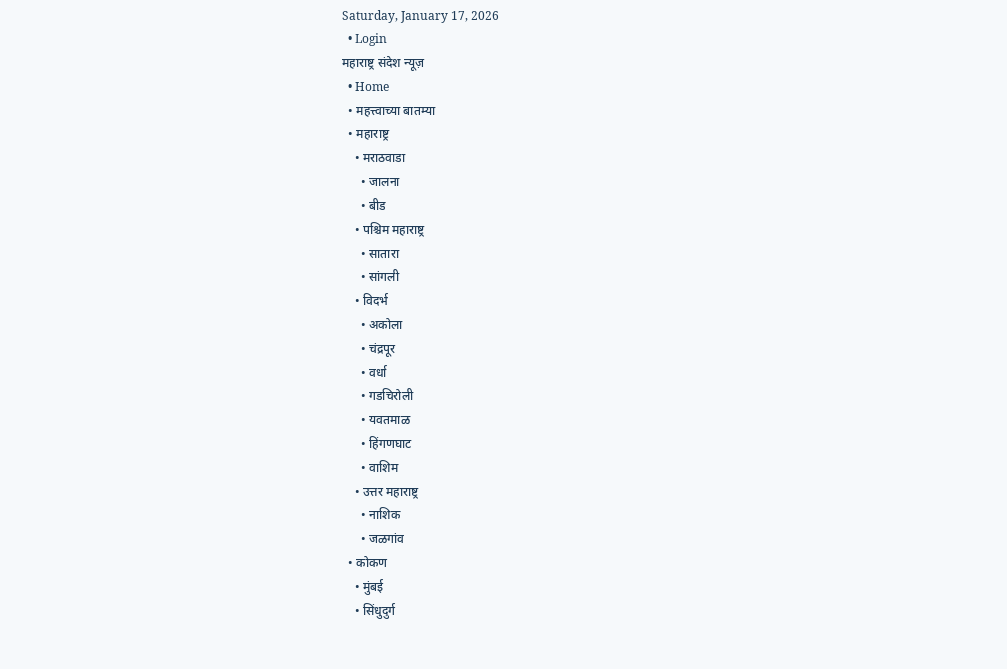Saturday, January 17, 2026
  • Login
महाराष्ट्र संदेश न्यूज़
  • Home
  • महत्त्वाच्या बातम्या
  • महाराष्ट्र
    • मराठवाडा
      • जालना
      • बीड
    • पश्चिम महाराष्ट्र
      • सातारा
      • सांगली
    • विदर्भ
      • अकोला
      • चंद्रपूर
      • वर्धा
      • गडचिरोली
      • यवतमाळ
      • हिंगणघाट
      • वाशिम
    • उत्तर महाराष्ट्र
      • नाशिक
      • जळगांव
  • कोकण
    • मुंबई
    • सिंधुदुर्ग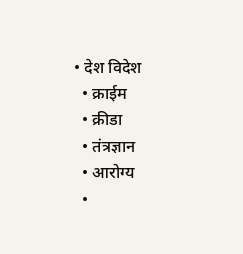• देश विदेश
  • क्राईम
  • क्रीडा
  • तंत्रज्ञान
  • आरोग्य
  •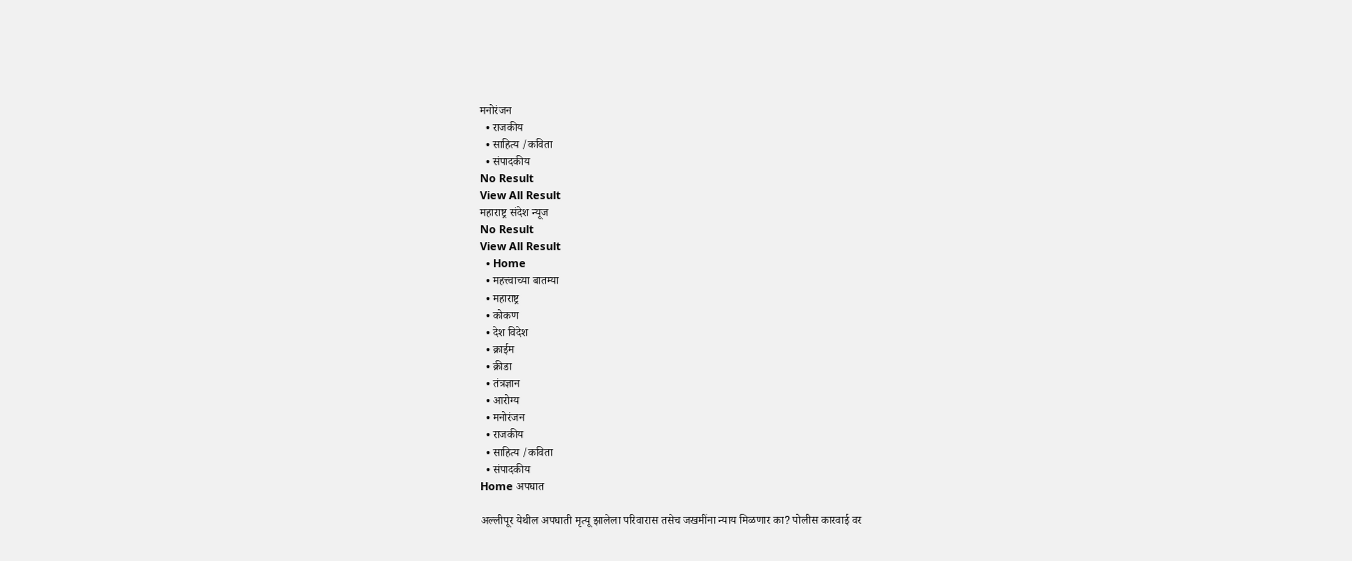मनोरंजन
  • राजकीय
  • साहित्य /कविता
  • संपादकीय
No Result
View All Result
महाराष्ट्र संदेश न्यूज
No Result
View All Result
  • Home
  • महत्त्वाच्या बातम्या
  • महाराष्ट्र
  • कोकण
  • देश विदेश
  • क्राईम
  • क्रीडा
  • तंत्रज्ञान
  • आरोग्य
  • मनोरंजन
  • राजकीय
  • साहित्य /कविता
  • संपादकीय
Home अपघात

अल्लीपूर येथील अपघाती मृत्यू झालेला परिवारास तसेच जखमींना न्याय मिळणार का? पोलीस कारवाई वर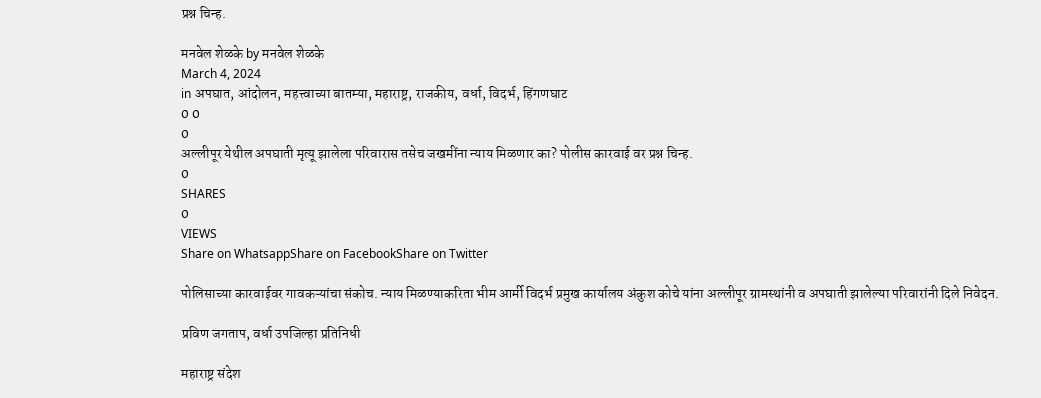प्रश्न चिन्ह.

मनवेल शेळके by मनवेल शेळके
March 4, 2024
in अपघात, आंदोलन, महत्त्वाच्या बातम्या, महाराष्ट्र, राजकीय, वर्धा, विदर्भ, हिंगणघाट
0 0
0
अल्लीपूर येथील अपघाती मृत्यू झालेला परिवारास तसेच जखमींना न्याय मिळणार का? पोलीस कारवाई वर प्रश्न चिन्ह.
0
SHARES
0
VIEWS
Share on WhatsappShare on FacebookShare on Twitter

पोलिसाच्या कारवाईवर गावकऱ्यांचा संकोच. न्याय मिळण्याकरिता भीम आर्मी विदर्भ प्रमुख कार्यालय अंकुश कोचे यांना अल्लीपूर ग्रामस्थांनी व अपघाती झालेल्या परिवारांनी दिले निवेदन.

प्रविण जगताप, वर्धा उपजिल्हा प्रतिनिधी

महाराष्ट्र संदेश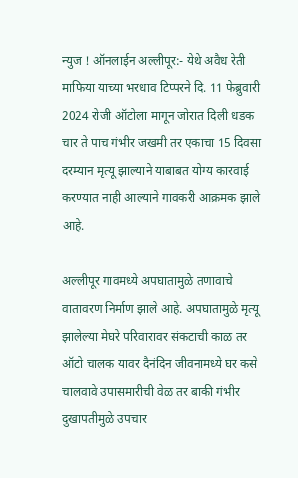न्युज ! ऑनलाईन अल्लीपूर:- येथे अवैध रेती माफिया याच्या भरधाव टिप्परने दि. 11 फेब्रुवारी 2024 रोजी ऑटोला मागून जोरात दिली धडक चार ते पाच गंभीर जखमी तर एकाचा 15 दिवसा दरम्यान मृत्यू झाल्याने याबाबत योग्य कारवाई करण्यात नाही आल्याने गावकरी आक्रमक झाले आहे.

अल्लीपूर गावमध्ये अपघातामुळे तणावाचे वातावरण निर्माण झाले आहे. अपघातामुळे मृत्यू झालेल्या मेघरे परिवारावर संकटाची काळ तर ऑटो चालक यावर दैनंदिन जीवनामध्ये घर कसे चालवावे उपासमारीची वेळ तर बाकी गंभीर दुखापतीमुळे उपचार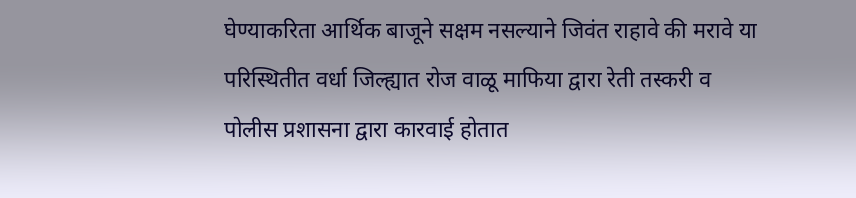घेण्याकरिता आर्थिक बाजूने सक्षम नसल्याने जिवंत राहावे की मरावे या परिस्थितीत वर्धा जिल्ह्यात रोज वाळू माफिया द्वारा रेती तस्करी व पोलीस प्रशासना द्वारा कारवाई होतात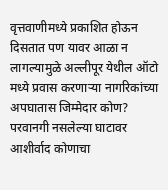वृत्तवाणीमध्ये प्रकाशित होऊन दिसतात पण यावर आळा न लागल्यामुळे अल्लीपूर येथील ऑटो मध्ये प्रवास करणाऱ्या नागरिकांच्या अपघातास जिम्मेदार कोण? परवानगी नसलेल्या घाटावर आशीर्वाद कोणाचा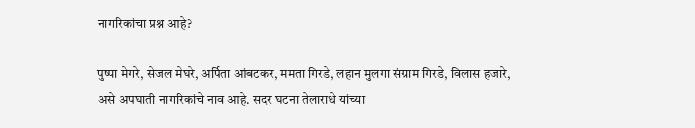नागरिकांचा प्रश्न आहे?

पुष्पा मेगरे, सेजल मेघरे, अर्पिता आंबटकर, ममता गिरडे, लहान मुलगा संग्राम गिरडे, विलास हजारे, असे अपघाती नागरिकांचे नाव आहे. सदर घटना तेलाराधे यांच्या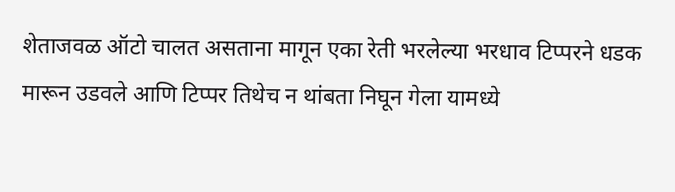शेताजवळ ऑटो चालत असताना मागून एका रेती भरलेल्या भरधाव टिप्परने धडक मारून उडवले आणि टिप्पर तिथेच न थांबता निघून गेला यामध्ये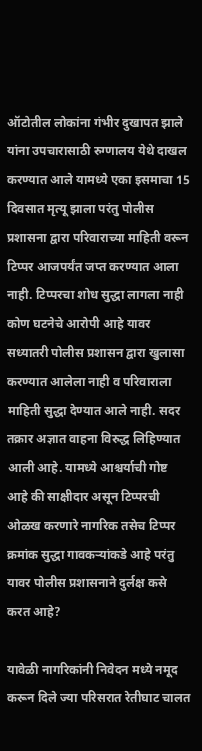ऑटोतील लोकांना गंभीर दुखापत झाले यांना उपचारासाठी रुग्णालय येथे दाखल करण्यात आले यामध्ये एका इसमाचा 15 दिवसात मृत्यू झाला परंतु पोलीस प्रशासना द्वारा परिवाराच्या माहिती वरून टिप्पर आजपर्यंत जप्त करण्यात आला नाही. टिप्परचा शोध सुद्धा लागला नाही कोण घटनेचे आरोपी आहे यावर सध्यातरी पोलीस प्रशासन द्वारा खुलासा करण्यात आलेला नाही व परिवाराला माहिती सुद्धा देण्यात आले नाही. सदर तक्रार अज्ञात वाहना विरुद्ध लिहिण्यात आली आहे. यामध्ये आश्चर्याची गोष्ट आहे की साक्षीदार असून टिप्परची ओळख करणारे नागरिक तसेच टिप्पर क्रमांक सुद्धा गावकऱ्यांकडे आहे परंतु यावर पोलीस प्रशासनाने दुर्लक्ष कसे करत आहे?

यावेळी नागरिकांनी निवेदन मध्ये नमूद करून दिले ज्या परिसरात रेतीघाट चालत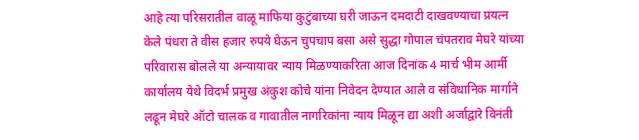आहे त्या परिसरातील वाळू माफिया कुटुंबाच्या घरी जाऊन दमदाटी दाखवण्याचा प्रयत्न केले पंधरा ते वीस हजार रुपये घेऊन चुपचाप बसा असे सुद्धा गोपाल चंपतराव मेघरे यांच्या परिवारास बोलले या अन्यायावर न्याय मिळण्याकरिता आज दिनांक 4 मार्च भीम आर्मी कार्यालय येथे विदर्भ प्रमुख अंकुश कोचे यांना निवेदन देण्यात आले व संविधानिक मार्गाने लढून मेघरे ऑटो चालक व गावातील नागरिकांना न्याय मिळून द्या अशी अर्जाद्वारे विनंती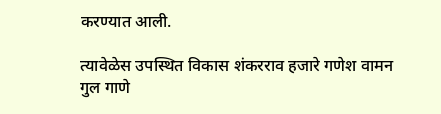करण्यात आली.

त्यावेळेस उपस्थित विकास शंकरराव हजारे गणेश वामन गुल गाणे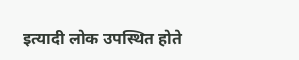इत्यादी लोक उपस्थित होते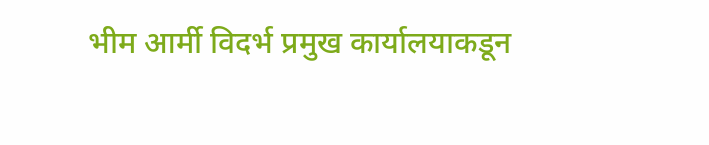भीम आर्मी विदर्भ प्रमुख कार्यालयाकडून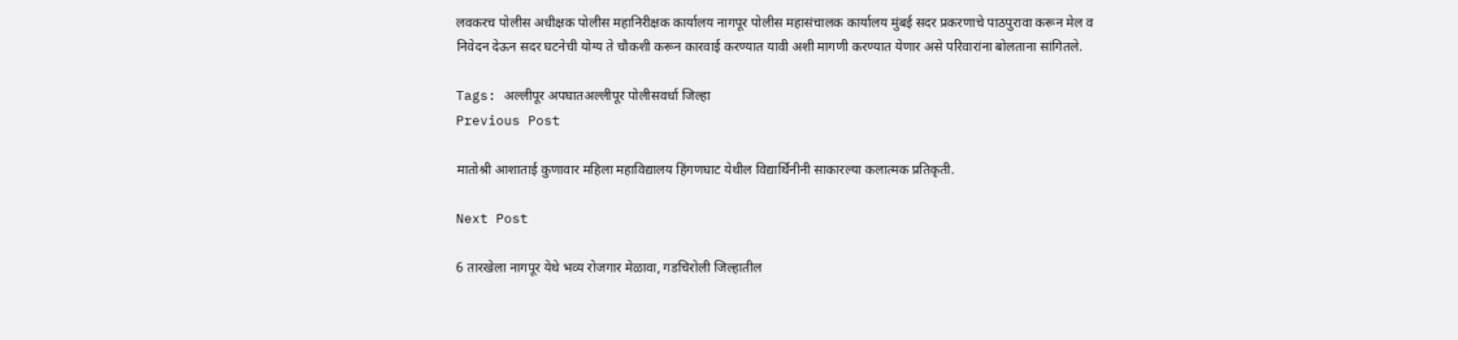लवकरच पोलीस अधीक्षक पोलीस महानिरीक्षक कार्यालय नागपूर पोलीस महासंचालक कार्यालय मुंबई सदर प्रकरणाचे पाठपुरावा करून मेल व निवेदन देऊन सदर घटनेची योग्य ते चौकशी करून कारवाई करण्यात यावी अशी मागणी करण्यात येणार असे परिवारांना बोलताना सांगितले.

Tags: अल्लीपूर अपघातअल्लीपूर पोलीसवर्धा जिल्हा
Previous Post

मातोश्री आशाताई कुणावार महिला महाविद्यालय हिंगणघाट येथील विद्यार्थिनीनी साकारल्या कलात्मक प्रतिकृती.

Next Post

6 तारखेला नागपूर येथे भव्य रोजगार मेळावा, गडचिरोली जिल्हातील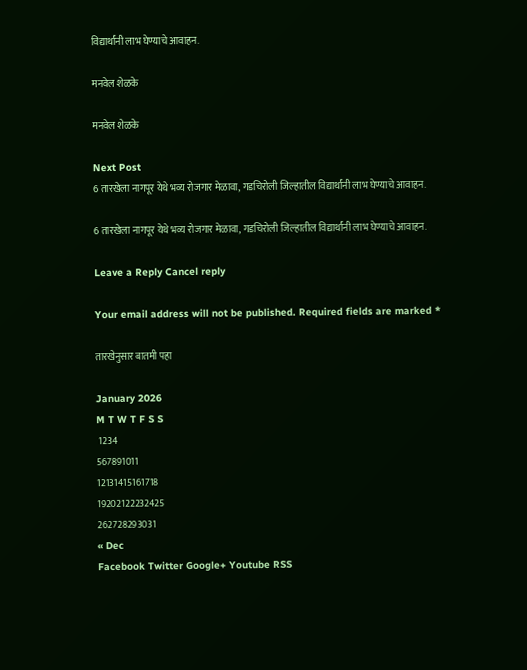विद्यार्थांनी लाभ घेण्याचे आवाहन.

मनवेल शेळके

मनवेल शेळके

Next Post
6 तारखेला नागपूर येथे भव्य रोजगार मेळावा, गडचिरोली जिल्हातील विद्यार्थांनी लाभ घेण्याचे आवाहन.

6 तारखेला नागपूर येथे भव्य रोजगार मेळावा, गडचिरोली जिल्हातील विद्यार्थांनी लाभ घेण्याचे आवाहन.

Leave a Reply Cancel reply

Your email address will not be published. Required fields are marked *

तारखेनुसार बातमी पहा

January 2026
M T W T F S S
 1234
567891011
12131415161718
19202122232425
262728293031
« Dec
Facebook Twitter Google+ Youtube RSS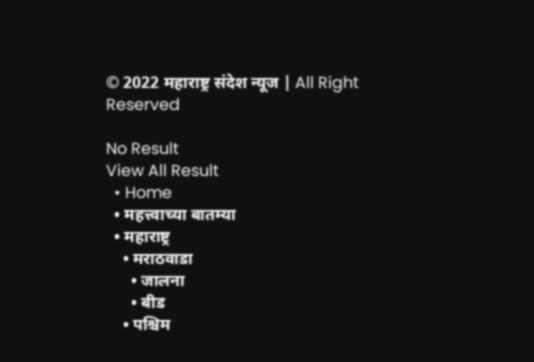© 2022 महाराष्ट्र संदेश न्यूज | All Right Reserved

No Result
View All Result
  • Home
  • महत्त्वाच्या बातम्या
  • महाराष्ट्र
    • मराठवाडा
      • जालना
      • बीड
    • पश्चिम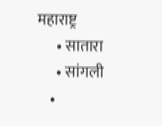महाराष्ट्र
      • सातारा
      • सांगली
    •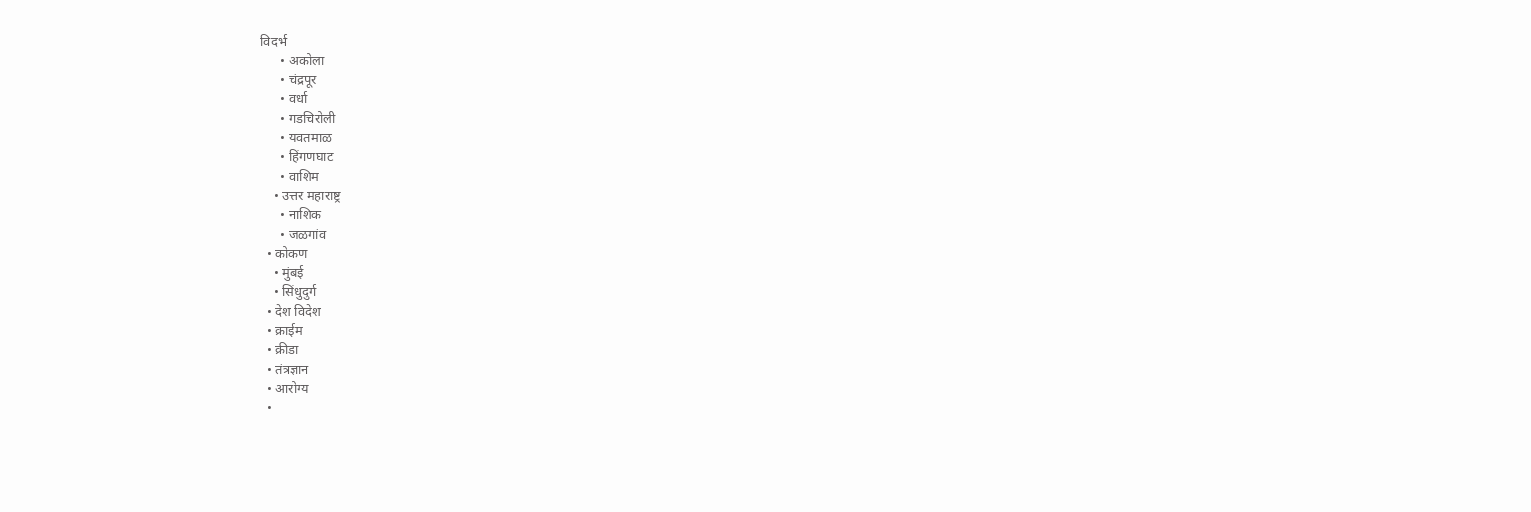विदर्भ
      • अकोला
      • चंद्रपूर
      • वर्धा
      • गडचिरोली
      • यवतमाळ
      • हिंगणघाट
      • वाशिम
    • उत्तर महाराष्ट्र
      • नाशिक
      • जळगांव
  • कोकण
    • मुंबई
    • सिंधुदुर्ग
  • देश विदेश
  • क्राईम
  • क्रीडा
  • तंत्रज्ञान
  • आरोग्य
  •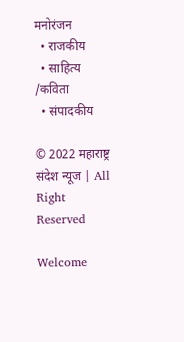मनोरंजन
  • राजकीय
  • साहित्य /कविता
  • संपादकीय

© 2022 महाराष्ट्र संदेश न्यूज | All Right Reserved

Welcome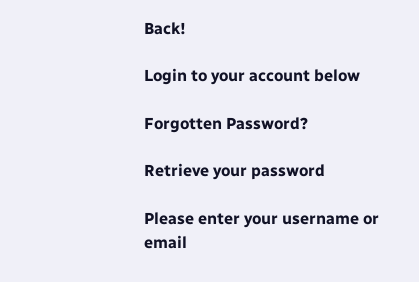Back!

Login to your account below

Forgotten Password?

Retrieve your password

Please enter your username or email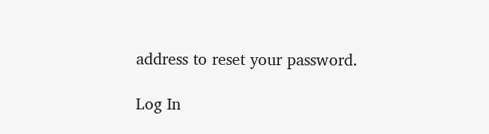address to reset your password.

Log In